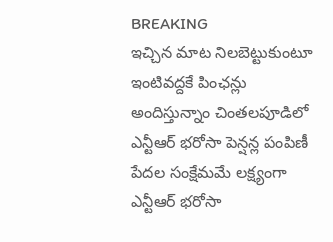BREAKING
ఇచ్చిన మాట నిలబెట్టుకుంటూ ఇంటివద్దకే పింఛన్లు అందిస్తున్నాం చింతలపూడిలో ఎన్టీఆర్ భరోసా పెన్షన్ల పంపిణీ పేదల సంక్షేమమే లక్ష్యంగా ఎన్టీఆర్ భరోసా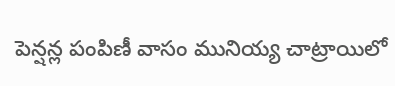పెన్షన్ల పంపిణీ వాసం మునియ్య చాట్రాయిలో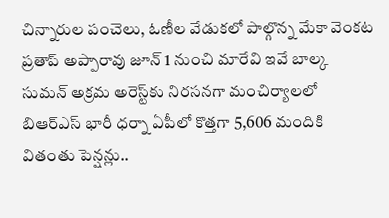చిన్నారుల పంచెలు, ఓణీల వేడుకలో పాల్గొన్న మేకా వెంకట ప్రతాప్ అప్పారావు జూన్ 1 నుంచి మారేవి ఇవే బాల్క సుమన్ అక్రమ అరెస్ట్‌కు నిరసనగా మంచిర్యాలలో బిఆర్‌ఎస్ భారీ ధర్నా ఏపీలో కొత్తగా 5,606 మందికి వితంతు పెన్షన్లు..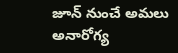జూన్ నుంచే అమలు అనారోగ్య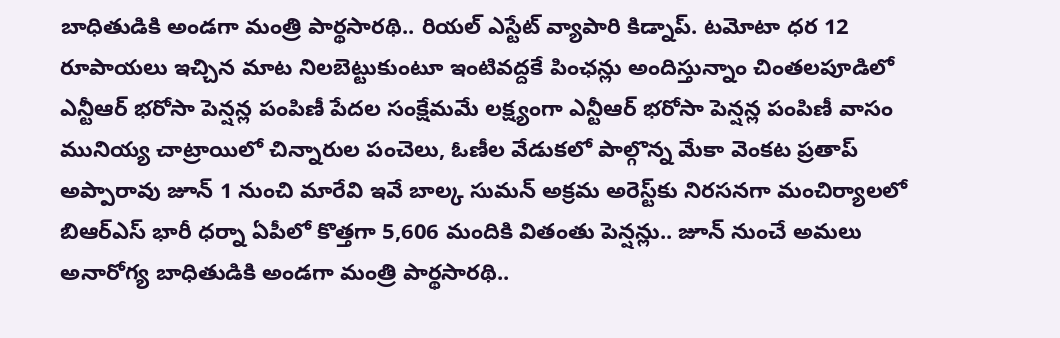బాధితుడికి అండగా మంత్రి పార్థసారథి.. రియల్ ఎస్టేట్ వ్యాపారి కిడ్నాప్. టమోటా ధర 12 రూపాయలు ఇచ్చిన మాట నిలబెట్టుకుంటూ ఇంటివద్దకే పింఛన్లు అందిస్తున్నాం చింతలపూడిలో ఎన్టీఆర్ భరోసా పెన్షన్ల పంపిణీ పేదల సంక్షేమమే లక్ష్యంగా ఎన్టీఆర్ భరోసా పెన్షన్ల పంపిణీ వాసం మునియ్య చాట్రాయిలో చిన్నారుల పంచెలు, ఓణీల వేడుకలో పాల్గొన్న మేకా వెంకట ప్రతాప్ అప్పారావు జూన్ 1 నుంచి మారేవి ఇవే బాల్క సుమన్ అక్రమ అరెస్ట్‌కు నిరసనగా మంచిర్యాలలో బిఆర్‌ఎస్ భారీ ధర్నా ఏపీలో కొత్తగా 5,606 మందికి వితంతు పెన్షన్లు.. జూన్ నుంచే అమలు అనారోగ్య బాధితుడికి అండగా మంత్రి పార్థసారథి..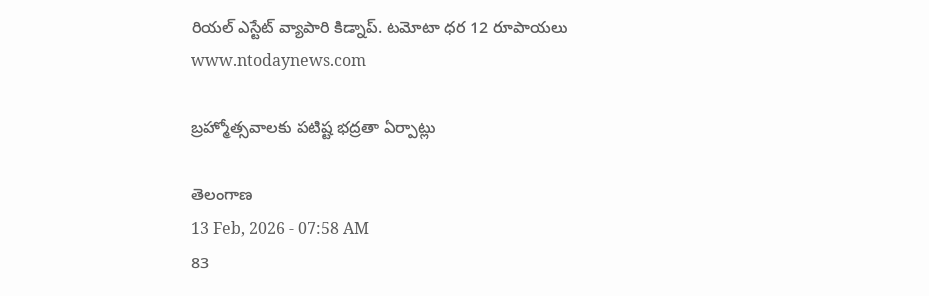రియల్ ఎస్టేట్ వ్యాపారి కిడ్నాప్. టమోటా ధర 12 రూపాయలు
www.ntodaynews.com

బ్రహ్మోత్సవాలకు పటిష్ట భద్రతా ఏర్పాట్లు

తెలంగాణ
13 Feb, 2026 - 07:58 AM
83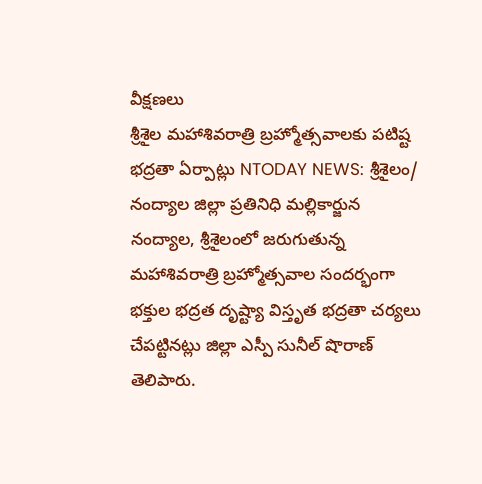వీక్షణలు
శ్రీశైల మహాశివరాత్రి బ్రహ్మోత్సవాలకు పటిష్ట భద్రతా ఏర్పాట్లు NTODAY NEWS: శ్రీశైలం/ నంద్యాల జిల్లా ప్రతినిధి మల్లికార్జున నంద్యాల, శ్రీశైలంలో జరుగుతున్న మహాశివరాత్రి బ్రహ్మోత్సవాల సందర్భంగా భక్తుల భద్రత దృష్ట్యా విస్తృత భద్రతా చర్యలు చేపట్టినట్లు జిల్లా ఎస్పీ సునీల్ షొరాణ్ తెలిపారు.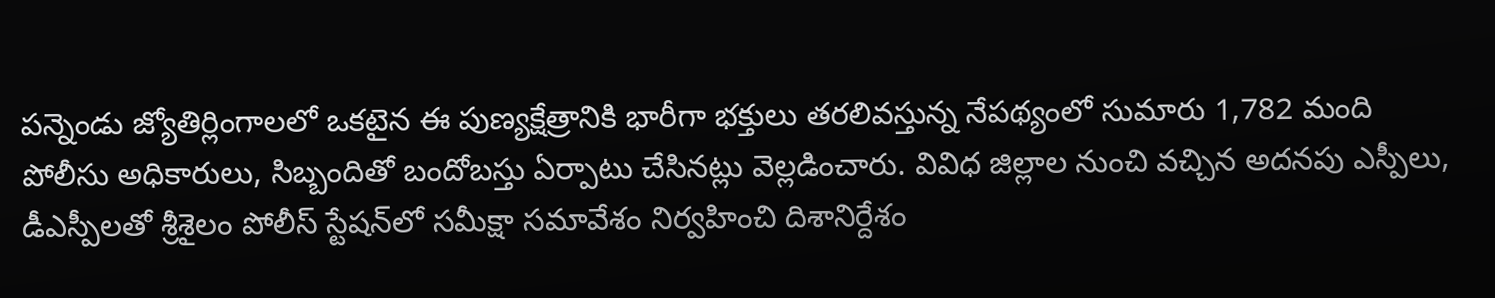పన్నెండు జ్యోతిర్లింగాలలో ఒకటైన ఈ పుణ్యక్షేత్రానికి భారీగా భక్తులు తరలివస్తున్న నేపథ్యంలో సుమారు 1,782 మంది పోలీసు అధికారులు, సిబ్బందితో బందోబస్తు ఏర్పాటు చేసినట్లు వెల్లడించారు. వివిధ జిల్లాల నుంచి వచ్చిన అదనపు ఎస్పీలు, డీఎస్పీలతో శ్రీశైలం పోలీస్ స్టేషన్‌లో సమీక్షా సమావేశం నిర్వహించి దిశానిర్దేశం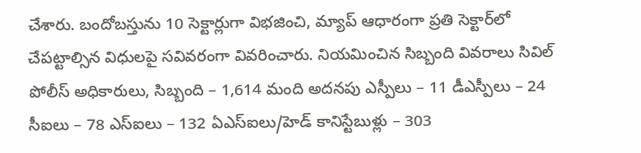చేశారు. బందోబస్తును 10 సెక్టార్లుగా విభజించి, మ్యాప్ ఆధారంగా ప్రతి సెక్టార్‌లో చేపట్టాల్సిన విధులపై సవివరంగా వివరించారు. నియమించిన సిబ్బంది వివరాలు సివిల్ పోలీస్ అధికారులు, సిబ్బంది – 1,614 మంది అదనపు ఎస్పీలు – 11 డీఎస్పీలు – 24 సీఐలు – 78 ఎస్‌ఐలు – 132 ఏఎస్ఐలు/హెడ్ కానిస్టేబుళ్లు – 303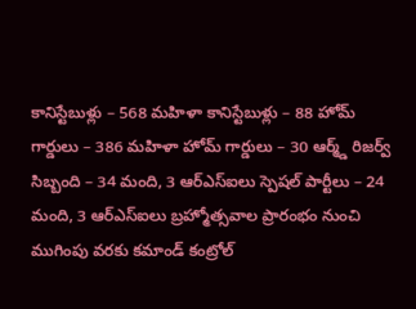కానిస్టేబుళ్లు – 568 మహిళా కానిస్టేబుళ్లు – 88 హోమ్ గార్డులు – 386 మహిళా హోమ్ గార్డులు – 30 ఆర్మ్డ్ రిజర్వ్ సిబ్బంది – 34 మంది, 3 ఆర్ఎస్ఐలు స్పెషల్ పార్టీలు – 24 మంది, 3 ఆర్ఎస్ఐలు బ్రహ్మోత్సవాల ప్రారంభం నుంచి ముగింపు వరకు కమాండ్ కంట్రోల్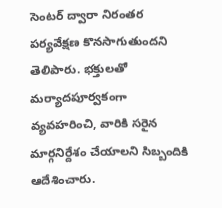సెంటర్ ద్వారా నిరంతర పర్యవేక్షణ కొనసాగుతుందని తెలిపారు. భక్తులతో మర్యాదపూర్వకంగా వ్యవహరించి, వారికి సరైన మార్గనిర్దేశం చేయాలని సిబ్బందికి ఆదేశించారు.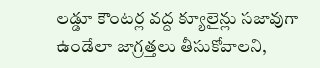లడ్డూ కౌంటర్ల వద్ద క్యూలైన్లు సజావుగా ఉండేలా జాగ్రత్తలు తీసుకోవాలని,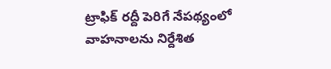ట్రాఫిక్ రద్దీ పెరిగే నేపథ్యంలో వాహనాలను నిర్దేశిత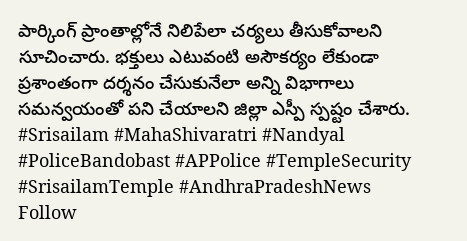పార్కింగ్ ప్రాంతాల్లోనే నిలిపేలా చర్యలు తీసుకోవాలని సూచించారు. భక్తులు ఎటువంటి అసౌకర్యం లేకుండా ప్రశాంతంగా దర్శనం చేసుకునేలా అన్ని విభాగాలు సమన్వయంతో పని చేయాలని జిల్లా ఎస్పీ స్పష్టం చేశారు. #Srisailam #MahaShivaratri #Nandyal #PoliceBandobast #APPolice #TempleSecurity #SrisailamTemple #AndhraPradeshNews Follow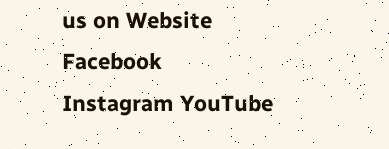us on Website Facebook Instagram YouTube